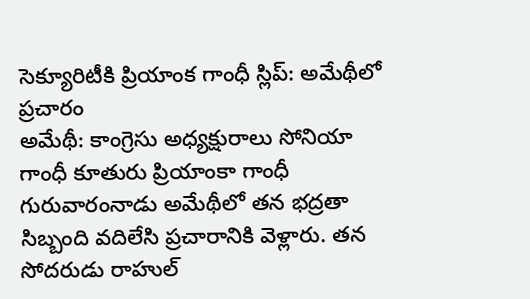సెక్యూరిటీకి ప్రియాంక గాంధీ స్లిప్: అమేథీలో ప్రచారం
అమేథీ: కాంగ్రెసు అధ్యక్షురాలు సోనియా గాంధీ కూతురు ప్రియాంకా గాంధీ గురువారంనాడు అమేథీలో తన భద్రతా సిబ్బంది వదిలేసి ప్రచారానికి వెళ్లారు. తన సోదరుడు రాహుల్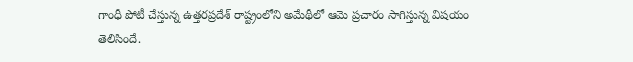గాంధీ పోటీ చేస్తున్న ఉత్తరప్రదేశ్ రాష్ట్రంలోని అమేథీలో ఆమె ప్రచారం సాగిస్తున్న విషయం తెలిసిందే.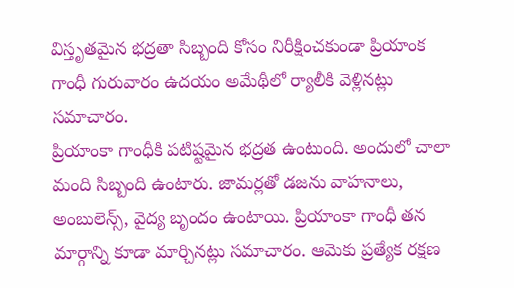విస్తృతమైన భద్రతా సిబ్బంది కోసం నిరీక్షించకుండా ప్రియాంక గాంధీ గురువారం ఉదయం అమేథీలో ర్యాలీకి వెళ్లినట్లు సమాచారం.
ప్రియాంకా గాంధీకి పటిష్టమైన భద్రత ఉంటుంది. అందులో చాలా మంది సిబ్బంది ఉంటారు. జామర్లతో డజను వాహనాలు, అంబులెన్స్, వైద్య బృందం ఉంటాయి. ప్రియాంకా గాంధీ తన మార్గాన్ని కూడా మార్చినట్లు సమాచారం. ఆమెకు ప్రత్యేక రక్షణ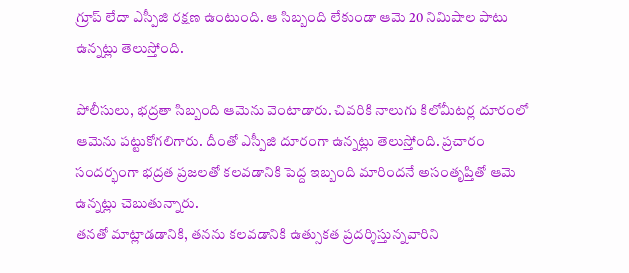గ్రూప్ లేదా ఎస్పీజి రక్షణ ఉంటుంది. ఆ సిబ్బంది లేకుండా ఆమె 20 నిమిషాల పాటు ఉన్నట్లు తెలుస్తోంది.

పోలీసులు, భద్రతా సిబ్బంది ఆమెను వెంటాడారు. చివరికి నాలుగు కిలోమీటర్ల దూరంలో ఆమెను పట్టుకోగలిగారు. దీంతో ఎస్పీజి దూరంగా ఉన్నట్లు తెలుస్తోంది. ప్రచారం సందర్భంగా భద్రత ప్రజలతో కలవడానికి పెద్ద ఇబ్బంది మారిందనే అసంతృప్తితో ఆమె ఉన్నట్లు చెబుతున్నారు.
తనతో మాట్లాడడానికి, తనను కలవడానికి ఉత్సుకత ప్రదర్శిస్తున్నవారిని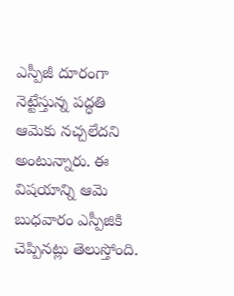ఎస్పీజీ దూరంగా నెట్టేస్తున్న పద్ధతి ఆమెకు నచ్చలేదని అంటున్నారు. ఈ విషయాన్ని ఆమె బుధవారం ఎస్పీజికి చెప్పినట్లు తెలుస్తోంది.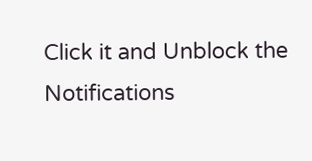Click it and Unblock the Notifications